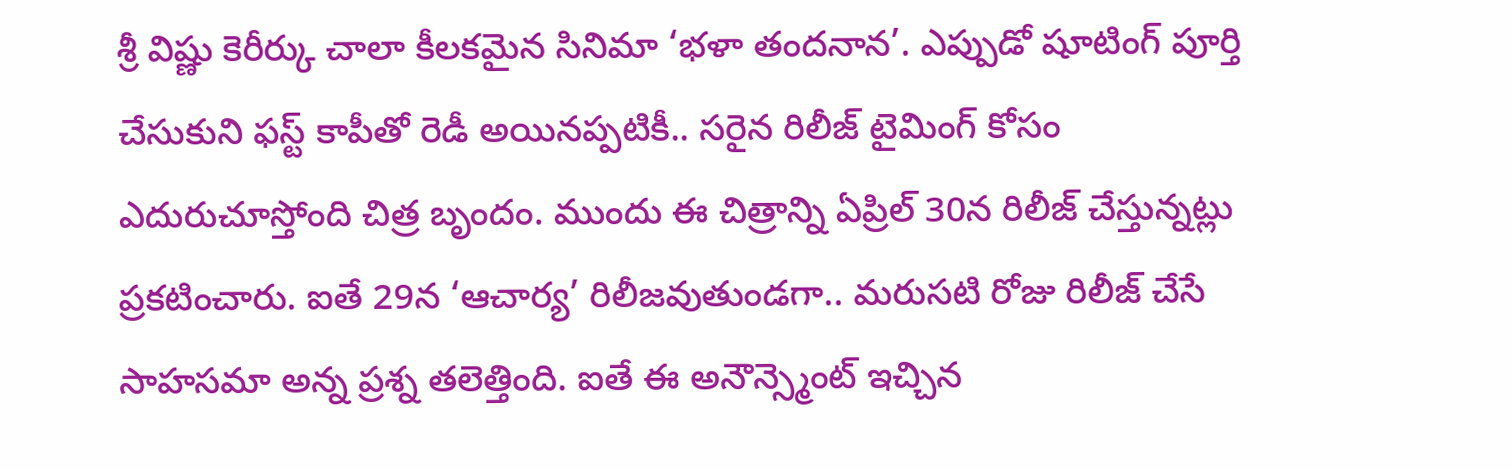శ్రీ విష్ణు కెరీర్కు చాలా కీలకమైన సినిమా ‘భళా తందనాన’. ఎప్పుడో షూటింగ్ పూర్తి చేసుకుని ఫస్ట్ కాపీతో రెడీ అయినప్పటికీ.. సరైన రిలీజ్ టైమింగ్ కోసం ఎదురుచూస్తోంది చిత్ర బృందం. ముందు ఈ చిత్రాన్ని ఏప్రిల్ 30న రిలీజ్ చేస్తున్నట్లు ప్రకటించారు. ఐతే 29న ‘ఆచార్య’ రిలీజవుతుండగా.. మరుసటి రోజు రిలీజ్ చేసే సాహసమా అన్న ప్రశ్న తలెత్తింది. ఐతే ఈ అనౌన్స్మెంట్ ఇచ్చిన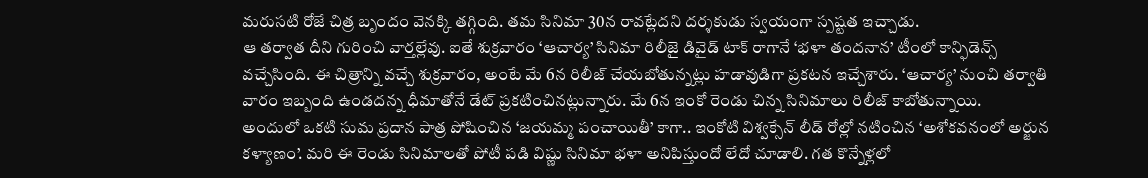మరుసటి రోజే చిత్ర బృందం వెనక్కి తగ్గింది. తమ సినిమా 30న రావట్లేదని దర్శకుడు స్వయంగా స్పష్టత ఇచ్చాడు.
ఆ తర్వాత దీని గురించి వార్తల్లేవు. ఐతే శుక్రవారం ‘ఆచార్య’ సినిమా రిలీజై డివైడ్ టాక్ రాగానే ‘భళా తందనాన’ టీంలో కాన్ఫిడెన్స్ వచ్చేసింది. ఈ చిత్రాన్ని వచ్చే శుక్రవారం, అంటే మే 6న రిలీజ్ చేయబోతున్నట్లు హడావుడిగా ప్రకటన ఇచ్చేశారు. ‘ఆచార్య’ నుంచి తర్వాతి వారం ఇబ్బంది ఉండదన్న ధీమాతోనే డేట్ ప్రకటించినట్లున్నారు. మే 6న ఇంకో రెండు చిన్న సినిమాలు రిలీజ్ కాబోతున్నాయి.
అందులో ఒకటి సుమ ప్రదాన పాత్ర పోషించిన ‘జయమ్మ పంచాయితీ’ కాగా.. ఇంకోటి విశ్వక్సేన్ లీడ్ రోల్లో నటించిన ‘అశోకవనంలో అర్జున కళ్యాణం’. మరి ఈ రెండు సినిమాలతో పోటీ పడి విష్ణు సినిమా భళా అనిపిస్తుందో లేదో చూడాలి. గత కొన్నేళ్లలో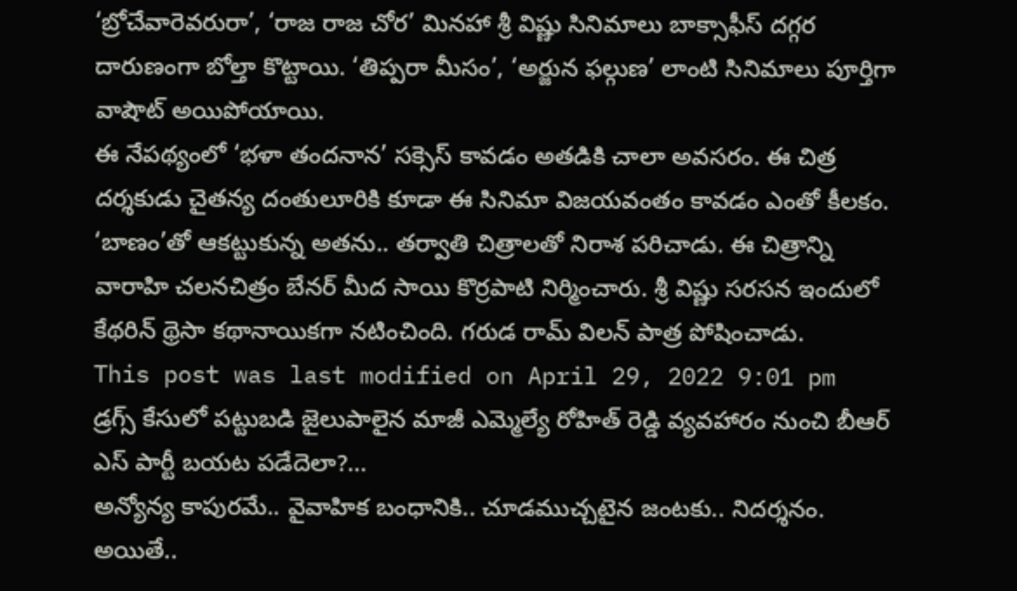‘బ్రోచేవారెవరురా’, ‘రాజ రాజ చోర’ మినహా శ్రీ విష్ణు సినిమాలు బాక్సాఫీస్ దగ్గర దారుణంగా బోల్తా కొట్టాయి. ‘తిప్పరా మీసం’, ‘అర్జున ఫల్గుణ’ లాంటి సినిమాలు పూర్తిగా వాషౌట్ అయిపోయాయి.
ఈ నేపథ్యంలో ‘భళా తందనాన’ సక్సెస్ కావడం అతడికి చాలా అవసరం. ఈ చిత్ర దర్శకుడు చైతన్య దంతులూరికి కూడా ఈ సినిమా విజయవంతం కావడం ఎంతో కీలకం. ‘బాణం’తో ఆకట్టుకున్న అతను.. తర్వాతి చిత్రాలతో నిరాశ పరిచాడు. ఈ చిత్రాన్ని వారాహి చలనచిత్రం బేనర్ మీద సాయి కొర్రపాటి నిర్మించారు. శ్రీ విష్ణు సరసన ఇందులో కేథరిన్ థ్రెసా కథానాయికగా నటించింది. గరుడ రామ్ విలన్ పాత్ర పోషించాడు.
This post was last modified on April 29, 2022 9:01 pm
డ్రగ్స్ కేసులో పట్టుబడి జైలుపాలైన మాజీ ఎమ్మెల్యే రోహిత్ రెడ్డి వ్యవహారం నుంచి బీఆర్ ఎస్ పార్టీ బయట పడేదెలా?…
అన్యోన్య కాపురమే.. వైవాహిక బంధానికి.. చూడముచ్చటైన జంటకు.. నిదర్శనం. అయితే..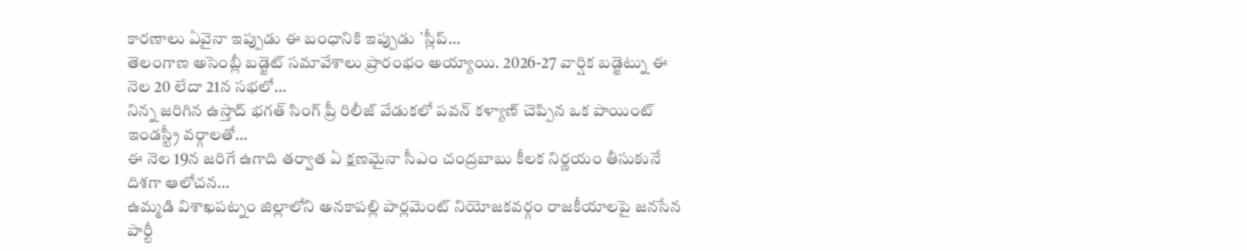కారణాలు ఏవైనా ఇప్పుడు ఈ బంధానికి ఇప్పుడు `స్లీప్…
తెలంగాణ అసెంబ్లీ బడ్జెట్ సమావేశాలు ప్రారంభం అయ్యాయి. 2026-27 వార్షిక బడ్జెట్ను ఈ నెల 20 లేదా 21న సభలో…
నిన్న జరిగిన ఉస్తాద్ భగత్ సింగ్ ప్రీ రిలీజ్ వేడుకలో పవన్ కళ్యాణ్ చెప్పిన ఒక పాయింట్ ఇండస్ట్రీ వర్గాలతో…
ఈ నెల 19న జరిగే ఉగాది తర్వాత ఏ క్షణమైనా సీఎం చంద్రబాబు కీలక నిర్ణయం తీసుకునే దిశగా ఆలోచన…
ఉమ్మడి విశాఖపట్నం జిల్లాలోని అనకాపల్లి పార్లమెంట్ నియోజకవర్గం రాజకీయాలపై జనసేన పార్టీ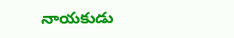నాయకుడు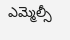ఎమ్మెల్సీ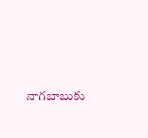నాగబాబుకు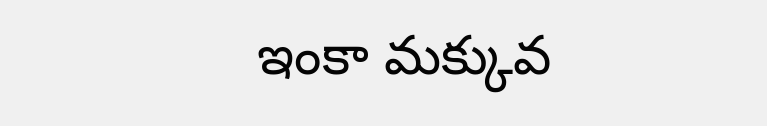ఇంకా మక్కువ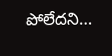పోలేదని…